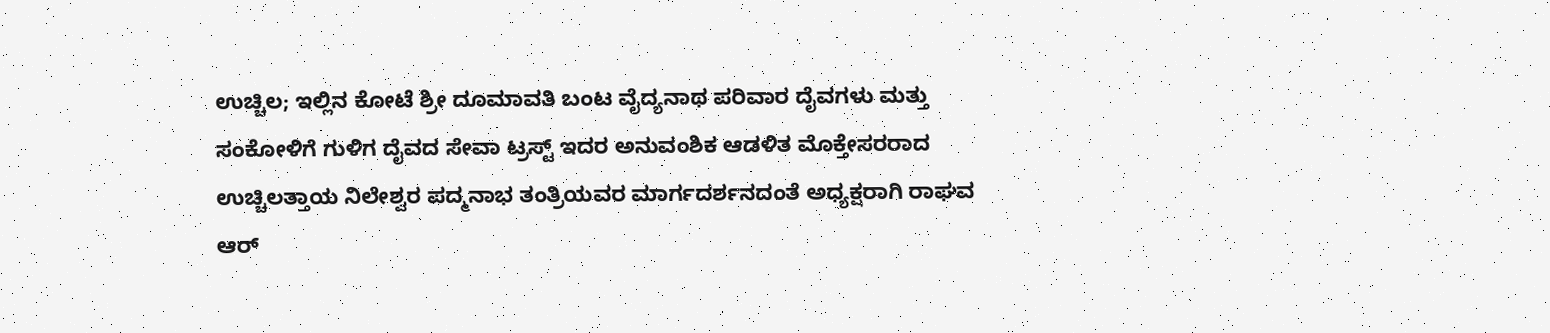ಉಚ್ಚಿಲ; ಇಲ್ಲಿನ ಕೋಟೆ ಶ್ರೀ ದೂಮಾವತಿ ಬಂಟ ವೈದ್ಯನಾಥ ಪರಿವಾರ ದೈವಗಳು ಮತ್ತು ಸಂಕೋಳಿಗೆ ಗುಳಿಗ ದೈವದ ಸೇವಾ ಟ್ರಸ್ಟ್ ಇದರ ಅನುವಂಶಿಕ ಆಡಳಿತ ಮೊಕ್ತೇಸರರಾದ ಉಚ್ಚಿಲತ್ತಾಯ ನಿಲೇಶ್ವರ ಪದ್ಮನಾಭ ತಂತ್ರಿಯವರ ಮಾರ್ಗದರ್ಶನದಂತೆ ಅಧ್ಯಕ್ಷರಾಗಿ ರಾಘವ ಆರ್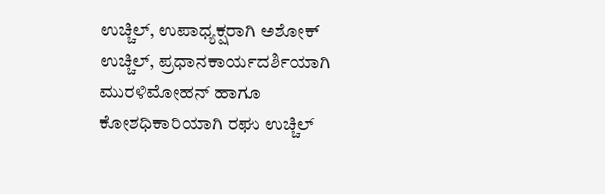ಉಚ್ಚಿಲ್, ಉಪಾಧ್ಯಕ್ಷರಾಗಿ ಅಶೋಕ್ ಉಚ್ಚಿಲ್, ಪ್ರಧಾನಕಾರ್ಯದರ್ಶಿಯಾಗಿ ಮುರಳಿಮೋಹನ್ ಹಾಗೂ ಕೋಶಧಿಕಾರಿಯಾಗಿ ರಘು ಉಚ್ಚಿಲ್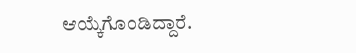ಆಯ್ಕೆಗೊಂಡಿದ್ದಾರೆ.